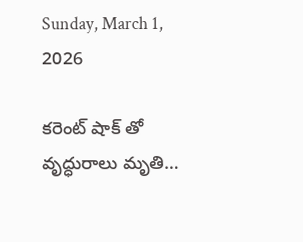Sunday, March 1, 2026

కరెంట్ షాక్ తో వృద్ధురాలు మృతి…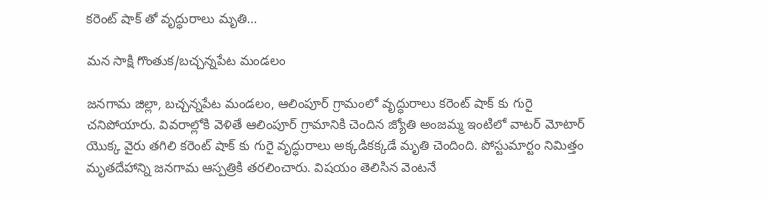కరెంట్ షాక్ తో వృద్ధురాలు మృతి…

మన సాక్షి గొంతుక/బచ్చన్నపేట మండలం

జనగామ జిల్లా, బచ్చన్నపేట మండలం, ఆలింపూర్ గ్రామంలో వృద్ధురాలు కరెంట్ షాక్ కు గురై చనిపోయారు. వివరాల్లోకి వెళితే ఆలింపూర్ గ్రామానికి చెందిన జ్యోతి అంజమ్మ ఇంటిలో వాటర్ మోటార్ యొక్క వైరు తగిలి కరెంట్ షాక్ కు గురై వృద్ధురాలు అక్కడికక్కడే మృతి చెందింది. పోస్టుమార్టం నిమిత్తం మృతదేహాన్ని జనగామ ఆస్పత్రికి తరలించారు. విషయం తెలిసిన వెంటనే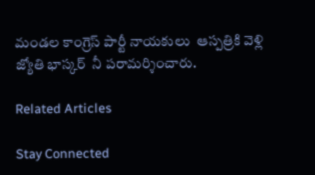మండల కాంగ్రెస్ పార్టీ నాయకులు  ఆస్పత్రికి వెళ్లి  జ్యోతి భాస్కర్  నీ పరామర్శించారు.

Related Articles

Stay Connected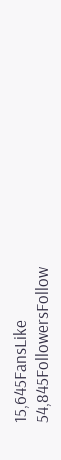15,645FansLike
54,845FollowersFollow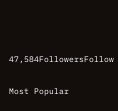47,584FollowersFollow

Most Popular